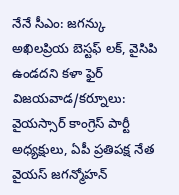నేనే సీఎం: జగన్కు అఖిలప్రియ బెస్టఫ్ లక్, వైసిపి ఉండదని కళా ఫైర్
విజయవాడ/కర్నూలు: వైయస్సార్ కాంగ్రెస్ పార్టీ అధ్యక్షులు, ఏపీ ప్రతిపక్ష నేత వైయస్ జగన్మోహన్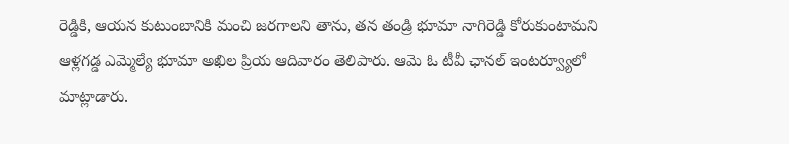రెడ్డికి, ఆయన కుటుంబానికి మంచి జరగాలని తాను, తన తండ్రి భూమా నాగిరెడ్డి కోరుకుంటామని ఆళ్లగడ్డ ఎమ్మెల్యే భూమా అఖిల ప్రియ ఆదివారం తెలిపారు. ఆమె ఓ టీవీ ఛానల్ ఇంటర్వ్యూలో మాట్లాడారు.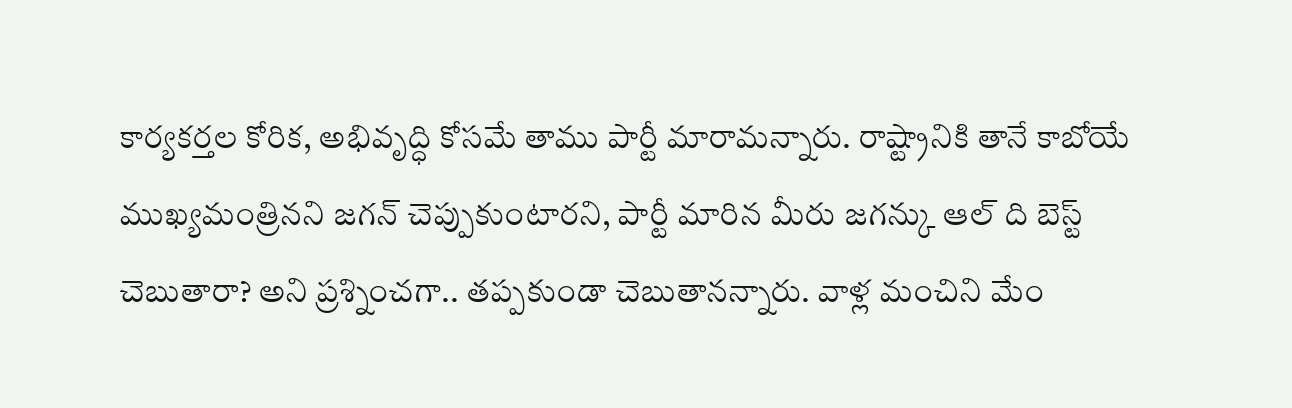కార్యకర్తల కోరిక, అభివృద్ధి కోసమే తాము పార్టీ మారామన్నారు. రాష్ట్రానికి తానే కాబోయే ముఖ్యమంత్రినని జగన్ చెప్పుకుంటారని, పార్టీ మారిన మీరు జగన్కు ఆల్ ది బెస్ట్ చెబుతారా? అని ప్రశ్నించగా.. తప్పకుండా చెబుతానన్నారు. వాళ్ల మంచిని మేం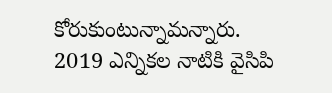కోరుకుంటున్నామన్నారు.
2019 ఎన్నికల నాటికి వైసిపి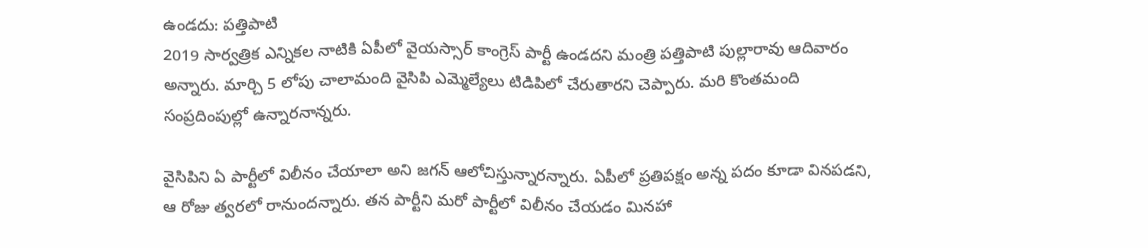ఉండదు: పత్తిపాటి
2019 సార్వత్రిక ఎన్నికల నాటికి ఏపీలో వైయస్సార్ కాంగ్రెస్ పార్టీ ఉండదని మంత్రి పత్తిపాటి పుల్లారావు ఆదివారం అన్నారు. మార్చి 5 లోపు చాలామంది వైసిపి ఎమ్మెల్యేలు టిడిపిలో చేరుతారని చెప్పారు. మరి కొంతమంది సంప్రదింపుల్లో ఉన్నారనాన్నరు.

వైసిపిని ఏ పార్టీలో విలీనం చేయాలా అని జగన్ ఆలోచిస్తున్నారన్నారు. ఏపీలో ప్రతిపక్షం అన్న పదం కూడా వినపడని, ఆ రోజు త్వరలో రానుందన్నారు. తన పార్టీని మరో పార్టీలో విలీనం చేయడం మినహా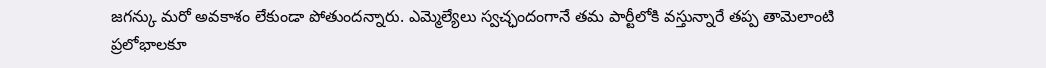జగన్కు మరో అవకాశం లేకుండా పోతుందన్నారు. ఎమ్మెల్యేలు స్వచ్ఛందంగానే తమ పార్టీలోకి వస్తున్నారే తప్ప తామెలాంటి ప్రలోభాలకూ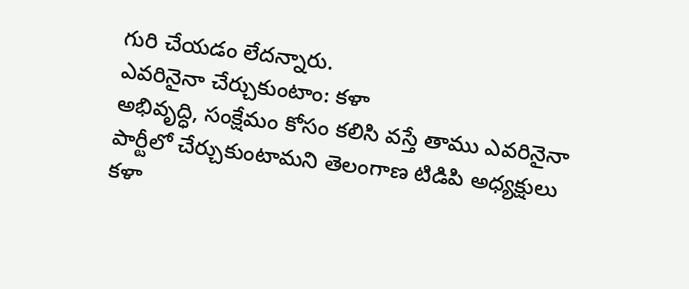గురి చేయడం లేదన్నారు.
ఎవరినైనా చేర్చుకుంటాం: కళా
అభివృద్ధి, సంక్షేమం కోసం కలిసి వస్తే తాము ఎవరినైనా పార్టీలో చేర్చుకుంటామని తెలంగాణ టిడిపి అధ్యక్షులు కళా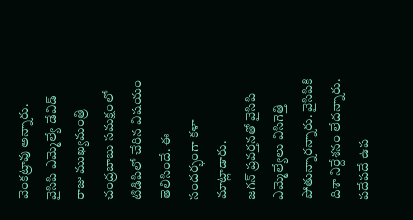వెంకట్రావు అన్నారు. వైసిపి ఎమ్మెల్యే డేవిడ్ రాజు ముఖ్యమంత్రి చంద్రబాబు సమక్షంలో టిడిపిలో చేరిన విషయం తెలిసిందే. ఈ సందర్భంగా కళా మాట్లాడారు.
జగన్ ప్రవర్తనతో వైసిపి ఎమ్మెల్యేలు విసిగెత్తి పోతున్నారన్నారు. వైసిపికి దిశా నిర్దేశనం లేదన్నారు. పదేపదే ఉప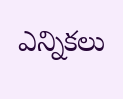ఎన్నికలు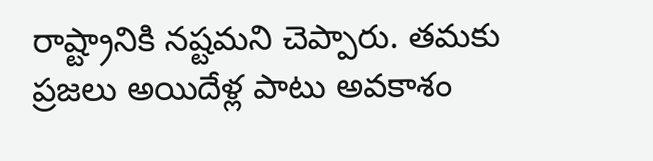రాష్ట్రానికి నష్టమని చెప్పారు. తమకు ప్రజలు అయిదేళ్ల పాటు అవకాశం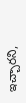ఇచ్చారని,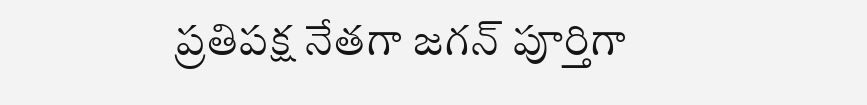ప్రతిపక్ష నేతగా జగన్ పూర్తిగా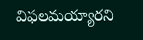విఫలమయ్యారని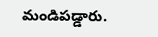మండిపడ్డారు.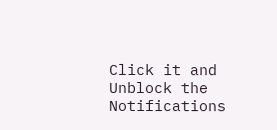Click it and Unblock the Notifications